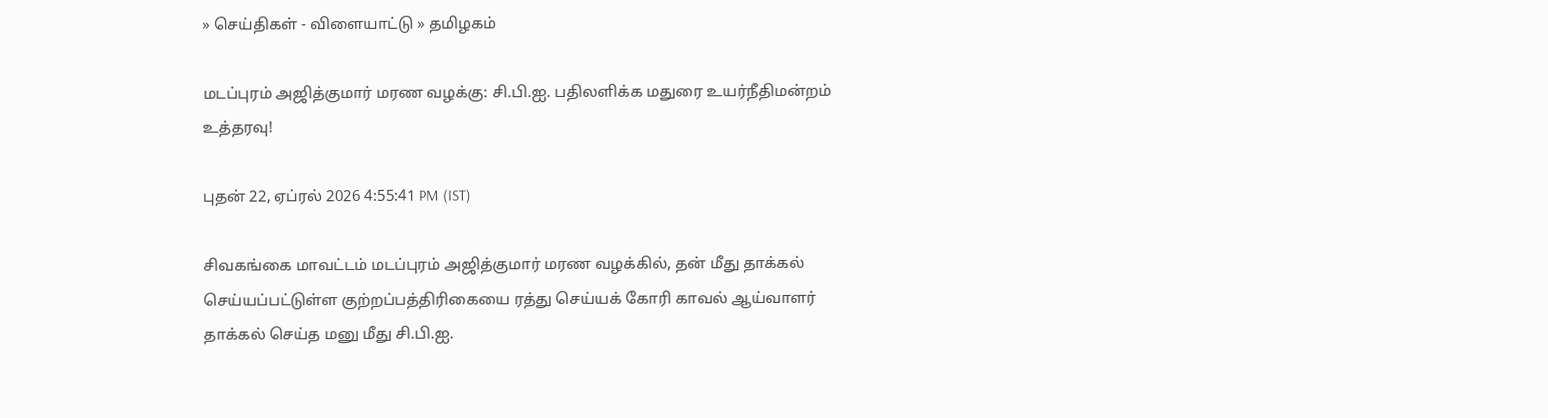» செய்திகள் - விளையாட்டு » தமிழகம்

மடப்புரம் அஜித்குமார் மரண வழக்கு: சி.பி.ஐ. பதிலளிக்க மதுரை உயர்நீதிமன்றம் உத்தரவு!

புதன் 22, ஏப்ரல் 2026 4:55:41 PM (IST)

சிவகங்கை மாவட்டம் மடப்புரம் அஜித்குமார் மரண வழக்கில், தன் மீது தாக்கல் செய்யப்பட்டுள்ள குற்றப்பத்திரிகையை ரத்து செய்யக் கோரி காவல் ஆய்வாளர் தாக்கல் செய்த மனு மீது சி.பி.ஐ.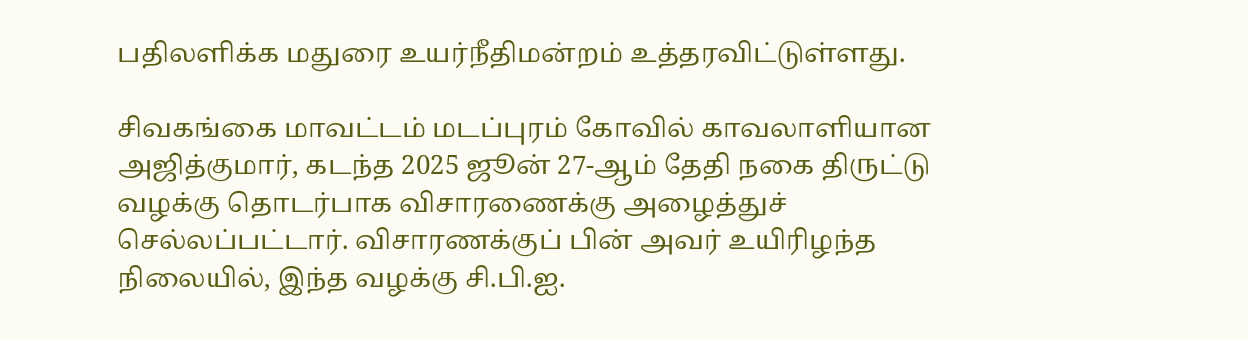பதிலளிக்க மதுரை உயர்நீதிமன்றம் உத்தரவிட்டுள்ளது.

சிவகங்கை மாவட்டம் மடப்புரம் கோவில் காவலாளியான அஜித்குமார், கடந்த 2025 ஜூன் 27-ஆம் தேதி நகை திருட்டு வழக்கு தொடர்பாக விசாரணைக்கு அழைத்துச் செல்லப்பட்டார். விசாரணக்குப் பின் அவர் உயிரிழந்த நிலையில், இந்த வழக்கு சி.பி.ஐ.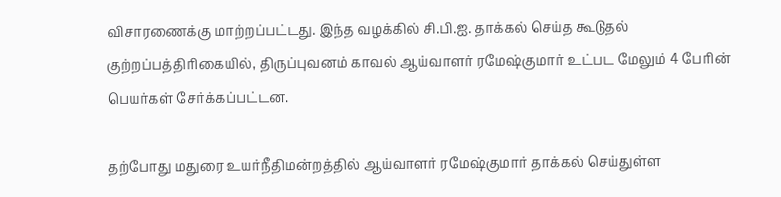விசாரணைக்கு மாற்றப்பட்டது. இந்த வழக்கில் சி.பி.ஐ. தாக்கல் செய்த கூடுதல் குற்றப்பத்திரிகையில், திருப்புவனம் காவல் ஆய்வாளர் ரமேஷ்குமார் உட்பட மேலும் 4 பேரின் பெயர்கள் சேர்க்கப்பட்டன.

தற்போது மதுரை உயர்நீதிமன்றத்தில் ஆய்வாளர் ரமேஷ்குமார் தாக்கல் செய்துள்ள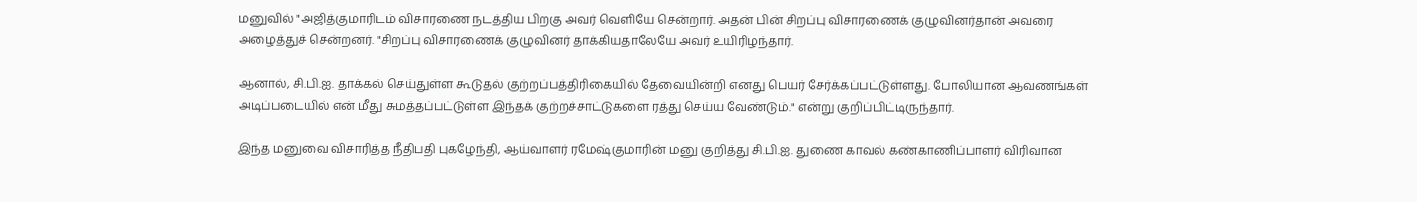மனுவில் "அஜித்குமாரிடம் விசாரணை நடத்திய பிறகு அவர் வெளியே சென்றார். அதன் பின் சிறப்பு விசாரணைக் குழுவினர்தான் அவரை அழைத்துச் சென்றனர். "சிறப்பு விசாரணைக் குழுவினர் தாக்கியதாலேயே அவர் உயிரிழந்தார்.

ஆனால், சி.பி.ஐ. தாக்கல் செய்துள்ள கூடுதல் குற்றப்பத்திரிகையில் தேவையின்றி எனது பெயர் சேர்க்கப்பட்டுள்ளது. போலியான ஆவணங்கள் அடிப்படையில் என் மீது சுமத்தப்பட்டுள்ள இந்தக் குற்றச்சாட்டுகளை ரத்து செய்ய வேண்டும்." என்று குறிப்பிட்டிருந்தார்.

இந்த மனுவை விசாரித்த நீதிபதி புகழேந்தி, ஆய்வாளர் ரமேஷ்குமாரின் மனு குறித்து சி.பி.ஐ. துணை காவல் கண்காணிப்பாளர் விரிவான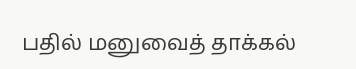பதில் மனுவைத் தாக்கல்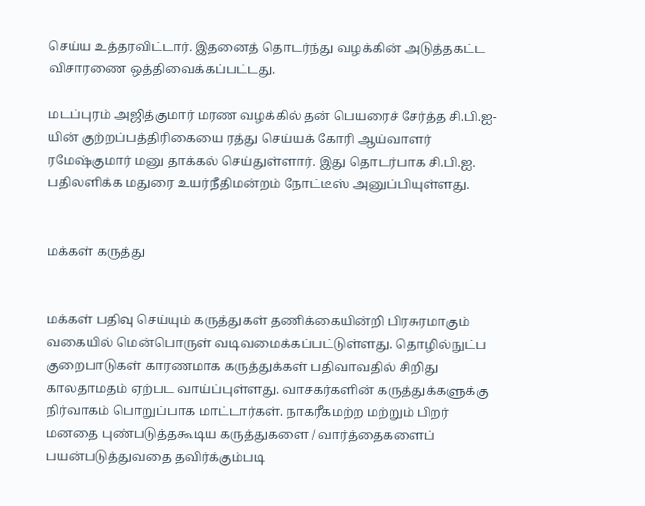செய்ய உத்தரவிட்டார். இதனைத் தொடர்ந்து வழக்கின் அடுத்தகட்ட விசாரணை ஒத்திவைக்கப்பட்டது.

மடப்புரம் அஜித்குமார் மரண வழக்கில் தன் பெயரைச் சேர்த்த சி.பி.ஐ-யின் குற்றப்பத்திரிகையை ரத்து செய்யக் கோரி ஆய்வாளர் ரமேஷ்குமார் மனு தாக்கல் செய்துள்ளார். இது தொடர்பாக சி.பி.ஐ. பதிலளிக்க மதுரை உயர்நீதிமன்றம் நோட்டீஸ் அனுப்பியுள்ளது.


மக்கள் கருத்து


மக்கள் பதிவு செய்யும் கருத்துகள் தணிக்கையின்றி பிரசுரமாகும் வகையில் மென்பொருள் வடிவமைக்கப்பட்டுள்ளது. தொழில்நுட்ப குறைபாடுகள் காரணமாக கருத்துக்கள் பதிவாவதில் சிறிது காலதாமதம் ஏற்பட வாய்ப்புள்ளது. வாசகர்களின் கருத்துக்களுக்கு நிர்வாகம் பொறுப்பாக மாட்டார்கள். நாகரீகமற்ற மற்றும் பிறர் மனதை புண்படுத்தகூடிய கருத்துகளை / வார்த்தைகளைப் பயன்படுத்துவதை தவிர்க்கும்படி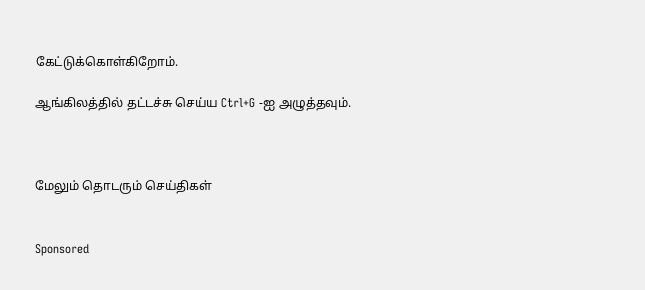கேட்டுக்கொள்கிறோம்.

ஆங்கிலத்தில் தட்டச்சு செய்ய Ctrl+G -ஐ அழுத்தவும்.



மேலும் தொடரும் செய்திகள்


Sponsored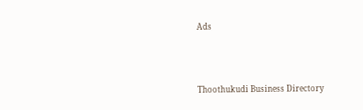Ads



Thoothukudi Business Directory